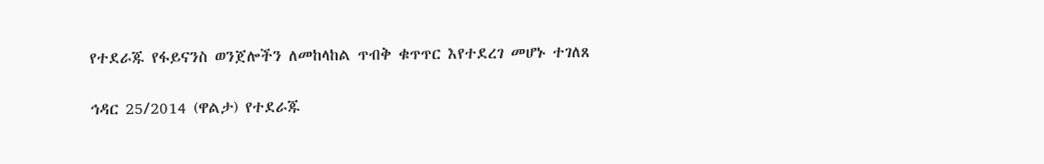የተደራጁ የፋይናንስ ወንጀሎችን ለመከላከል ጥብቅ ቁጥጥር እየተደረገ መሆኑ ተገለጸ

ኅዳር 25/2014 (ዋልታ) የተደራጁ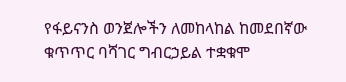የፋይናንስ ወንጀሎችን ለመከላከል ከመደበኛው ቁጥጥር ባሻገር ግብርኃይል ተቋቁሞ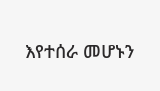እየተሰራ መሆኑን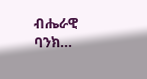ብሔራዊ ባንክ…